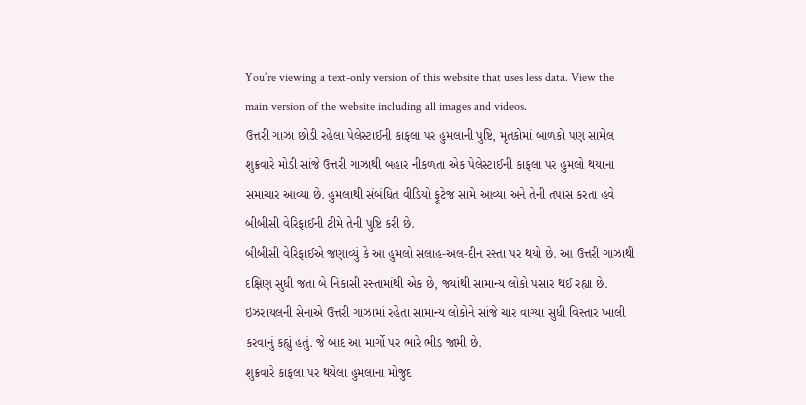You’re viewing a text-only version of this website that uses less data. View the main version of the website including all images and videos.
ઉત્તરી ગાઝા છોડી રહેલા પેલેસ્ટાઈની કાફલા પર હુમલાની પુષ્ટિ, મૃતકોમાં બાળકો પણ સામેલ
શુક્રવારે મોડી સાંજે ઉત્તરી ગાઝાથી બહાર નીકળતા એક પેલેસ્ટાઈની કાફલા પર હુમલો થયાના સમાચાર આવ્યા છે. હુમલાથી સંબંધિત વીડિયો ફૂટેજ સામે આવ્યા અને તેની તપાસ કરતા હવે બીબીસી વેરિફાઈની ટીમે તેની પુષ્ટિ કરી છે.
બીબીસી વેરિફાઈએ જણાવ્યું કે આ હુમલો સલાહ-અલ-દીન રસ્તા પર થયો છે. આ ઉત્તરી ગાઝાથી દક્ષિણ સુધી જતા બે નિકાસી રસ્તામાંથી એક છે, જ્યાંથી સામાન્ય લોકો પસાર થઈ રહ્યા છે.
ઇઝરાયલની સેનાએ ઉત્તરી ગાઝામાં રહેતા સામાન્ય લોકોને સાંજે ચાર વાગ્યા સુધી વિસ્તાર ખાલી કરવાનું કહ્યું હતું. જે બાદ આ માર્ગો પર ભારે ભીડ જામી છે.
શુક્રવારે કાફલા પર થયેલા હુમલાના મોજુદ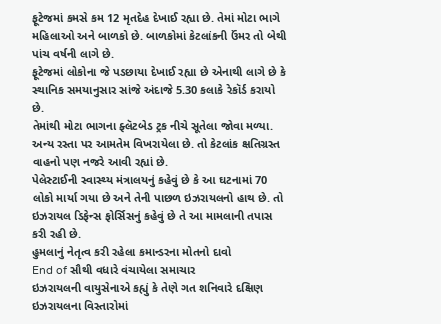ફૂટેજમાં કમસે કમ 12 મૃતદેહ દેખાઈ રહ્યા છે. તેમાં મોટા ભાગે મહિલાઓ અને બાળકો છે. બાળકોમાં કેટલાંકની ઉંમર તો બેથી પાંચ વર્ષની લાગે છે.
ફૂટેજમાં લોકોના જે પડછાયા દેખાઈ રહ્યા છે એનાથી લાગે છે કે સ્થાનિક સમયાનુસાર સાંજે અંદાજે 5.30 કલાકે રેકૉર્ડ કરાયો છે.
તેમાંથી મોટા ભાગના ફ્લૅટબેડ ટ્રક નીચે સૂતેલા જોવા મળ્યા. અન્ય રસ્તા પર આમતેમ વિખરાયેલા છે. તો કેટલાંક ક્ષતિગ્રસ્ત વાહનો પણ નજરે આવી રહ્યાં છે.
પેલેસ્ટાઈની સ્વાસ્થ્ય મંત્રાલયનું કહેવું છે કે આ ઘટનામાં 70 લોકો માર્યા ગયા છે અને તેની પાછળ ઇઝરાયલનો હાથ છે. તો ઇઝરાયલ ડિફેન્સ ફોર્સિસનું કહેવું છે તે આ મામલાની તપાસ કરી રહી છે.
હુમલાનું નેતૃત્વ કરી રહેલા કમાન્ડરના મોતનો દાવો
End of સૌથી વધારે વંચાયેલા સમાચાર
ઇઝરાયલની વાયુસેનાએ કહ્યું કે તેણે ગત શનિવારે દક્ષિણ ઇઝરાયલના વિસ્તારોમાં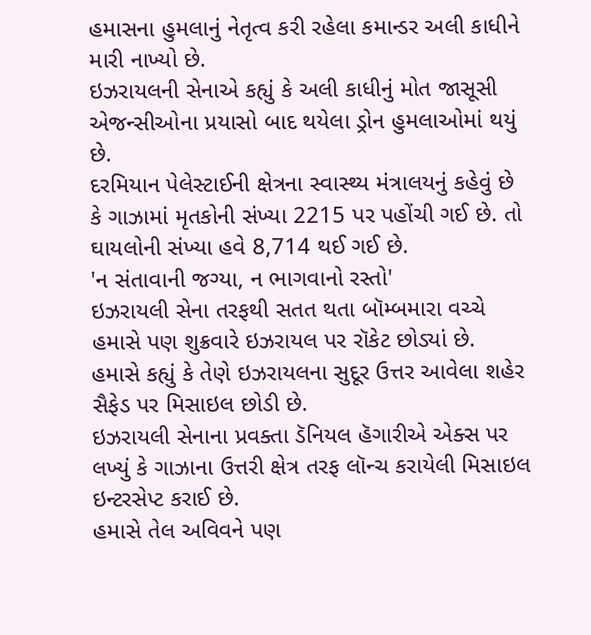હમાસના હુમલાનું નેતૃત્વ કરી રહેલા કમાન્ડર અલી કાધીને મારી નાખ્યો છે.
ઇઝરાયલની સેનાએ કહ્યું કે અલી કાધીનું મોત જાસૂસી એજન્સીઓના પ્રયાસો બાદ થયેલા ડ્રોન હુમલાઓમાં થયું છે.
દરમિયાન પેલેસ્ટાઈની ક્ષેત્રના સ્વાસ્થ્ય મંત્રાલયનું કહેવું છે કે ગાઝામાં મૃતકોની સંખ્યા 2215 પર પહોંચી ગઈ છે. તો ઘાયલોની સંખ્યા હવે 8,714 થઈ ગઈ છે.
'ન સંતાવાની જગ્યા, ન ભાગવાનો રસ્તો'
ઇઝરાયલી સેના તરફથી સતત થતા બૉમ્બમારા વચ્ચે હમાસે પણ શુક્રવારે ઇઝરાયલ પર રૉકેટ છોડ્યાં છે.
હમાસે કહ્યું કે તેણે ઇઝરાયલના સુદૂર ઉત્તર આવેલા શહેર સૈફેડ પર મિસાઇલ છોડી છે.
ઇઝરાયલી સેનાના પ્રવક્તા ડૅનિયલ હૅગારીએ એક્સ પર લખ્યું કે ગાઝાના ઉત્તરી ક્ષેત્ર તરફ લૉન્ચ કરાયેલી મિસાઇલ ઇન્ટરસેપ્ટ કરાઈ છે.
હમાસે તેલ અવિવને પણ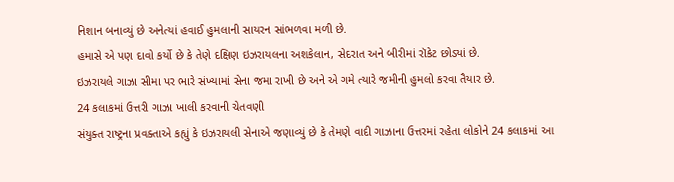નિશાન બનાવ્યું છે અનેત્યાં હવાઈ હુમલાની સાયરન સાંભળવા મળી છે.
હમાસે એ પણ દાવો કર્યો છે કે તેણે દક્ષિણ ઇઝરાયલના અશકેલાન, સેદરાત અને બીરીમાં રૉકેટ છોડ્યાં છે.
ઇઝરાયલે ગાઝા સીમા પર ભારે સંખ્યામાં સેના જમા રાખી છે અને એ ગમે ત્યારે જમીની હુમલો કરવા તૈયાર છે.
24 કલાકમાં ઉત્તરી ગાઝા ખાલી કરવાની ચેતવણી
સંયુક્ત રાષ્ટ્રના પ્રવક્તાએ કહ્યું કે ઇઝરાયલી સેનાએ જણાવ્યું છે કે તેમણે વાદી ગાઝાના ઉત્તરમાં રહેતા લોકોને 24 કલાકમાં આ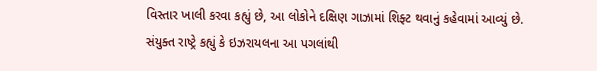વિસ્તાર ખાલી કરવા કહ્યું છે, આ લોકોને દક્ષિણ ગાઝામાં શિફ્ટ થવાનું કહેવામાં આવ્યું છે.
સંયુક્ત રાષ્ટ્રે કહ્યું કે ઇઝરાયલના આ પગલાંથી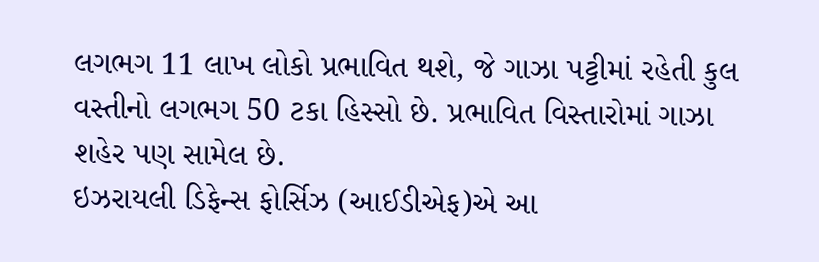લગભગ 11 લાખ લોકો પ્રભાવિત થશે, જે ગાઝા પટ્ટીમાં રહેતી કુલ વસ્તીનો લગભગ 50 ટકા હિસ્સો છે. પ્રભાવિત વિસ્તારોમાં ગાઝા શહેર પણ સામેલ છે.
ઇઝરાયલી ડિફેન્સ ફોર્સિઝ (આઈડીએફ)એ આ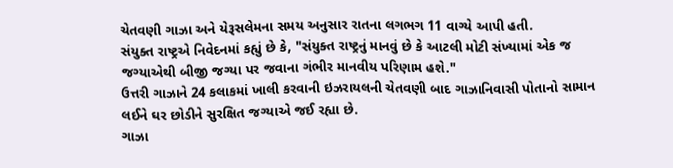ચેતવણી ગાઝા અને યેરૂસલેમના સમય અનુસાર રાતના લગભગ 11 વાગ્યે આપી હતી.
સંયુક્ત રાષ્ટ્રએ નિવેદનમાં કહ્યું છે કે, "સંયુક્ત રાષ્ટ્રનું માનવું છે કે આટલી મોટી સંખ્યામાં એક જ જગ્યાએથી બીજી જગ્યા પર જવાના ગંભીર માનવીય પરિણામ હશે."
ઉત્તરી ગાઝાને 24 કલાકમાં ખાલી કરવાની ઇઝરાયલની ચેતવણી બાદ ગાઝાનિવાસી પોતાનો સામાન લઈને ઘર છોડીને સુરક્ષિત જગ્યાએ જઈ રહ્યા છે.
ગાઝા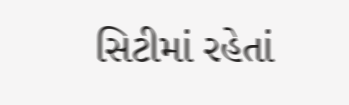સિટીમાં રહેતાં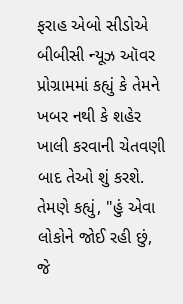ફરાહ એબો સીડોએ બીબીસી ન્યૂઝ ઑવર પ્રોગ્રામમાં કહ્યું કે તેમને ખબર નથી કે શહેર ખાલી કરવાની ચેતવણી બાદ તેઓ શું કરશે.
તેમણે કહ્યું, "હું એવા લોકોને જોઈ રહી છું, જે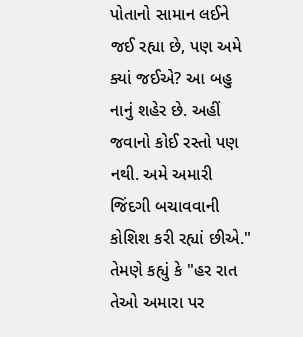પોતાનો સામાન લઈને જઈ રહ્યા છે, પણ અમે ક્યાં જઈએ? આ બહુ નાનું શહેર છે. અહીં જવાનો કોઈ રસ્તો પણ નથી. અમે અમારી જિંદગી બચાવવાની કોશિશ કરી રહ્યાં છીએ."
તેમણે કહ્યું કે "હર રાત તેઓ અમારા પર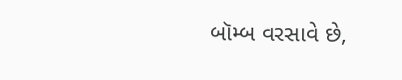બૉમ્બ વરસાવે છે,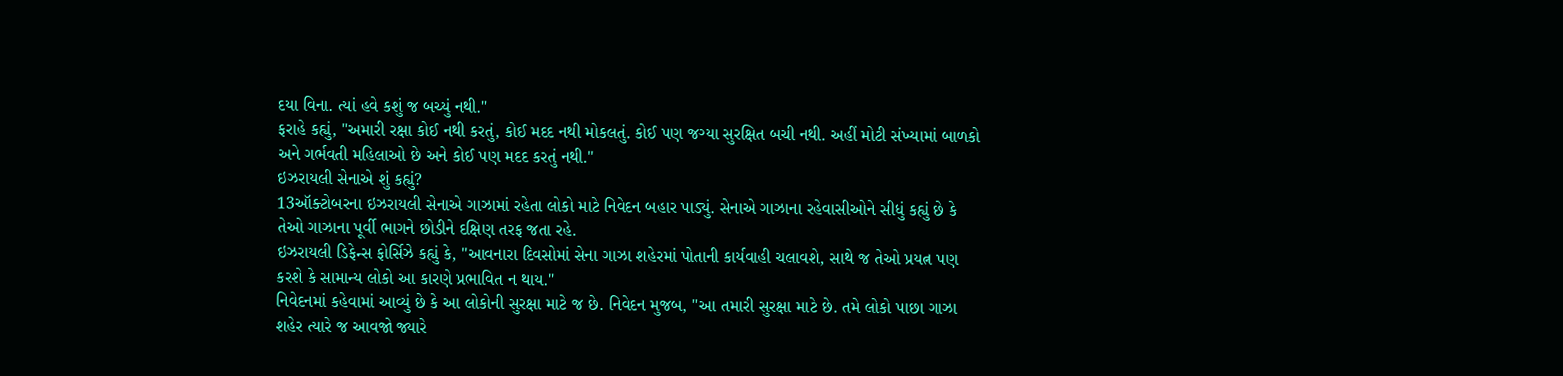દયા વિના. ત્યાં હવે કશું જ બચ્યું નથી."
ફરાહે કહ્યું, "અમારી રક્ષા કોઈ નથી કરતું, કોઈ મદદ નથી મોકલતું. કોઈ પણ જગ્યા સુરક્ષિત બચી નથી. અહીં મોટી સંખ્યામાં બાળકો અને ગર્ભવતી મહિલાઓ છે અને કોઈ પણ મદદ કરતું નથી."
ઇઝરાયલી સેનાએ શું કહ્યું?
13ઑક્ટોબરના ઇઝરાયલી સેનાએ ગાઝામાં રહેતા લોકો માટે નિવેદન બહાર પાડ્યું. સેનાએ ગાઝાના રહેવાસીઓને સીધું કહ્યું છે કે તેઓ ગાઝાના પૂર્વી ભાગને છોડીને દક્ષિણ તરફ જતા રહે.
ઇઝરાયલી ડિફેન્સ ફોર્સિઝે કહ્યું કે, "આવનારા દિવસોમાં સેના ગાઝા શહેરમાં પોતાની કાર્યવાહી ચલાવશે, સાથે જ તેઓ પ્રયત્ન પણ કરશે કે સામાન્ય લોકો આ કારણે પ્રભાવિત ન થાય."
નિવેદનમાં કહેવામાં આવ્યું છે કે આ લોકોની સુરક્ષા માટે જ છે. નિવેદન મુજબ, "આ તમારી સુરક્ષા માટે છે. તમે લોકો પાછા ગાઝા શહેર ત્યારે જ આવજો જ્યારે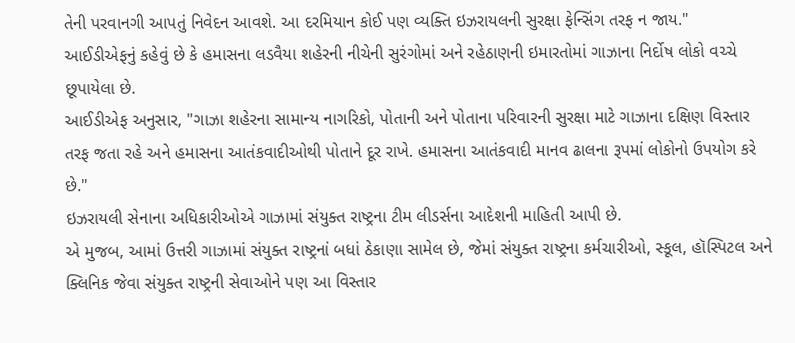તેની પરવાનગી આપતું નિવેદન આવશે. આ દરમિયાન કોઈ પણ વ્યક્તિ ઇઝરાયલની સુરક્ષા ફેન્સિંગ તરફ ન જાય."
આઈડીએફનું કહેવું છે કે હમાસના લડવૈયા શહેરની નીચેની સુરંગોમાં અને રહેઠાણની ઇમારતોમાં ગાઝાના નિર્દોષ લોકો વચ્ચે છૂપાયેલા છે.
આઈડીએફ અનુસાર, "ગાઝા શહેરના સામાન્ય નાગરિકો, પોતાની અને પોતાના પરિવારની સુરક્ષા માટે ગાઝાના દક્ષિણ વિસ્તાર તરફ જતા રહે અને હમાસના આતંકવાદીઓથી પોતાને દૂર રાખે. હમાસના આતંકવાદી માનવ ઢાલના રૂપમાં લોકોનો ઉપયોગ કરે છે."
ઇઝરાયલી સેનાના અધિકારીઓએ ગાઝામાં સંયુક્ત રાષ્ટ્રના ટીમ લીડર્સના આદેશની માહિતી આપી છે.
એ મુજબ, આમાં ઉત્તરી ગાઝામાં સંયુક્ત રાષ્ટ્રનાં બધાં ઠેકાણા સામેલ છે, જેમાં સંયુક્ત રાષ્ટ્રના કર્મચારીઓ, સ્કૂલ, હૉસ્પિટલ અને ક્લિનિક જેવા સંયુક્ત રાષ્ટ્રની સેવાઓને પણ આ વિસ્તાર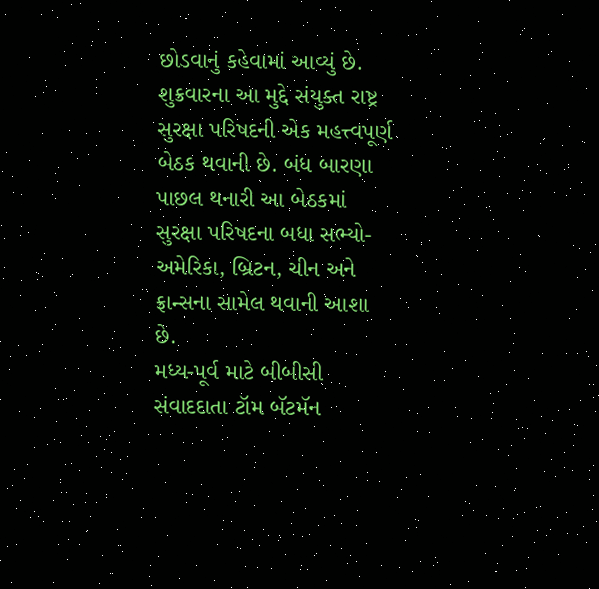છોડવાનું કહેવામાં આવ્યું છે.
શુક્રવારના આ મુદ્દે સંયુક્ત રાષ્ટ્ર સુરક્ષા પરિષદની એક મહત્ત્વપૂર્ણ બેઠક થવાની છે. બંધ બારણા પાછલ થનારી આ બેઠકમાં સુરક્ષા પરિષદના બધા સભ્યો- અમેરિકા, બ્રિટન, ચીન અને ફ્રાન્સના સામેલ થવાની આશા છે.
મધ્ય-પૂર્વ માટે બીબીસી સંવાદદાતા ટૉમ બૅટમૅન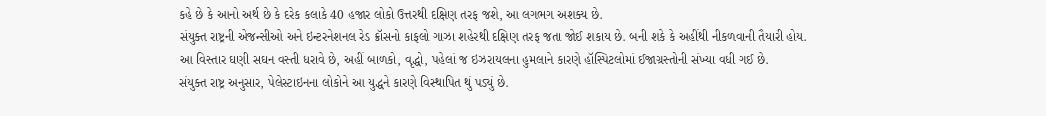કહે છે કે આનો અર્થ છે કે દરેક કલાકે 40 હજાર લોકો ઉત્તરથી દક્ષિણ તરફ જશે, આ લગભગ અશક્ય છે.
સંયુક્ત રાષ્ટ્રની એજન્સીઓ અને ઇન્ટરનેશનલ રેડ ક્રૉસનો કાફલો ગાઝા શહેરથી દક્ષિણ તરફ જતા જોઈ શકાય છે. બની શકે કે અહીંથી નીકળવાની તૈયારી હોય.
આ વિસ્તાર ઘણી સઘન વસ્તી ધરાવે છે, અહીં બાળકો, વૃદ્ધો, પહેલાં જ ઇઝરાયલના હુમલાને કારણે હૉસ્પિટલોમાં ઈજાગ્રસ્તોની સંખ્યા વધી ગઈ છે.
સંયુક્ત રાષ્ટ્ર અનુસાર, પેલેસ્ટાઇનના લોકોને આ યુદ્ધને કારણે વિસ્થાપિત થું પડ્યું છે.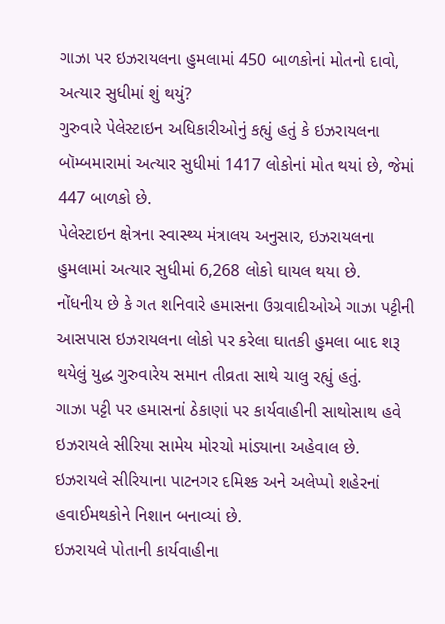ગાઝા પર ઇઝરાયલના હુમલામાં 450 બાળકોનાં મોતનો દાવો, અત્યાર સુધીમાં શું થયું?
ગુરુવારે પેલેસ્ટાઇન અધિકારીઓનું કહ્યું હતું કે ઇઝરાયલના બૉમ્બમારામાં અત્યાર સુધીમાં 1417 લોકોનાં મોત થયાં છે, જેમાં 447 બાળકો છે.
પેલેસ્ટાઇન ક્ષેત્રના સ્વાસ્થ્ય મંત્રાલય અનુસાર, ઇઝરાયલના હુમલામાં અત્યાર સુધીમાં 6,268 લોકો ઘાયલ થયા છે.
નોંધનીય છે કે ગત શનિવારે હમાસના ઉગ્રવાદીઓએ ગાઝા પટ્ટીની આસપાસ ઇઝરાયલના લોકો પર કરેલા ઘાતકી હુમલા બાદ શરૂ થયેલું યુદ્ધ ગુરુવારેય સમાન તીવ્રતા સાથે ચાલુ રહ્યું હતું.
ગાઝા પટ્ટી પર હમાસનાં ઠેકાણાં પર કાર્યવાહીની સાથોસાથ હવે ઇઝરાયલે સીરિયા સામેય મોરચો માંડ્યાના અહેવાલ છે.
ઇઝરાયલે સીરિયાના પાટનગર દમિશ્ક અને અલેપ્પો શહેરનાં હવાઈમથકોને નિશાન બનાવ્યાં છે.
ઇઝરાયલે પોતાની કાર્યવાહીના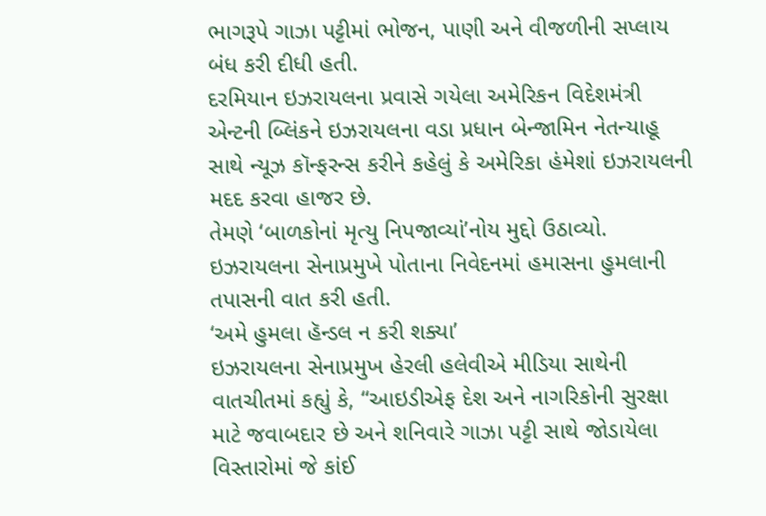ભાગરૂપે ગાઝા પટ્ટીમાં ભોજન, પાણી અને વીજળીની સપ્લાય બંધ કરી દીધી હતી.
દરમિયાન ઇઝરાયલના પ્રવાસે ગયેલા અમેરિકન વિદેશમંત્રી એન્ટની બ્લિંકને ઇઝરાયલના વડા પ્રધાન બેન્જામિન નેતન્યાહૂ સાથે ન્યૂઝ કૉન્ફરન્સ કરીને કહેલું કે અમેરિકા હંમેશાં ઇઝરાયલની મદદ કરવા હાજર છે.
તેમણે ‘બાળકોનાં મૃત્યુ નિપજાવ્યાં’નોય મુદ્દો ઉઠાવ્યો.
ઇઝરાયલના સેનાપ્રમુખે પોતાના નિવેદનમાં હમાસના હુમલાની તપાસની વાત કરી હતી.
‘અમે હુમલા હૅન્ડલ ન કરી શક્યા’
ઇઝરાયલના સેનાપ્રમુખ હેરલી હલેવીએ મીડિયા સાથેની વાતચીતમાં કહ્યું કે, “આઇડીએફ દેશ અને નાગરિકોની સુરક્ષા માટે જવાબદાર છે અને શનિવારે ગાઝા પટ્ટી સાથે જોડાયેલા વિસ્તારોમાં જે કાંઈ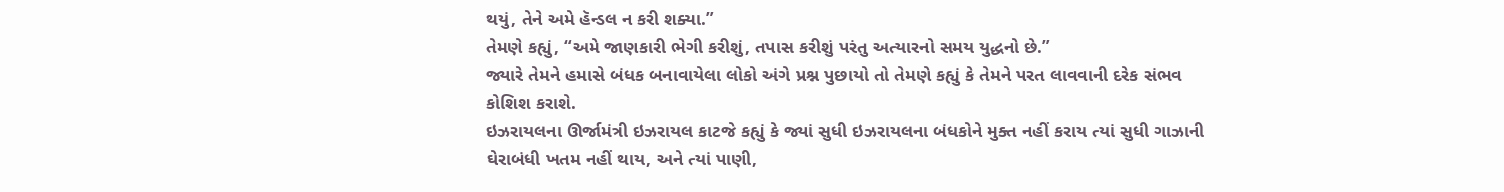થયું, તેને અમે હૅન્ડલ ન કરી શક્યા.”
તેમણે કહ્યું, “અમે જાણકારી ભેગી કરીશું, તપાસ કરીશું પરંતુ અત્યારનો સમય યુદ્ધનો છે.”
જ્યારે તેમને હમાસે બંધક બનાવાયેલા લોકો અંગે પ્રશ્ન પુછાયો તો તેમણે કહ્યું કે તેમને પરત લાવવાની દરેક સંભવ કોશિશ કરાશે.
ઇઝરાયલના ઊર્જામંત્રી ઇઝરાયલ કાટજે કહ્યું કે જ્યાં સુધી ઇઝરાયલના બંધકોને મુક્ત નહીં કરાય ત્યાં સુધી ગાઝાની ઘેરાબંધી ખતમ નહીં થાય, અને ત્યાં પાણી,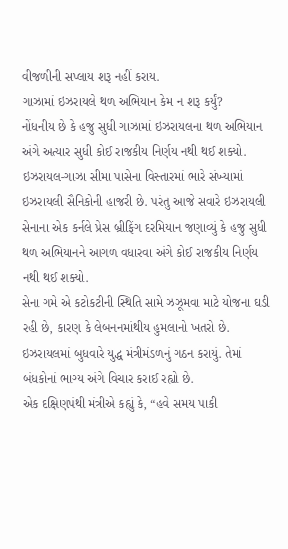વીજળીની સપ્લાય શરૂ નહીં કરાય.
ગાઝામાં ઇઝરાયલે થળ અભિયાન કેમ ન શરૂ કર્યું?
નોંધનીય છે કે હજુ સુધી ગાઝામાં ઇઝરાયલના થળ અભિયાન અંગે અત્યાર સુધી કોઈ રાજકીય નિર્ણય નથી થઈ શક્યો.
ઇઝરાયલ-ગાઝા સીમા પાસેના વિસ્તારમાં ભારે સંખ્યામાં ઇઝરાયલી સૈનિકોની હાજરી છે. પરંતુ આજે સવારે ઇઝરાયલી સેનાના એક કર્નલે પ્રેસ બ્રીફિંગ દરમિયાન જણાવ્યું કે હજુ સુધી થળ અભિયાનને આગળ વધારવા અંગે કોઈ રાજકીય નિર્ણય નથી થઈ શક્યો.
સેના ગમે એ કટોકટીની સ્થિતિ સામે ઝઝૂમવા માટે યોજના ઘડી રહી છે, કારણ કે લેબનનમાંથીય હુમલાનો ખતરો છે.
ઇઝરાયલમાં બુધવારે યુદ્ધ મંત્રીમંડળનું ગઠન કરાયું. તેમાં બંધકોનાં ભાગ્ય અંગે વિચાર કરાઈ રહ્યો છે.
એક દક્ષિણપંથી મંત્રીએ કહ્યું કે, “હવે સમય પાકી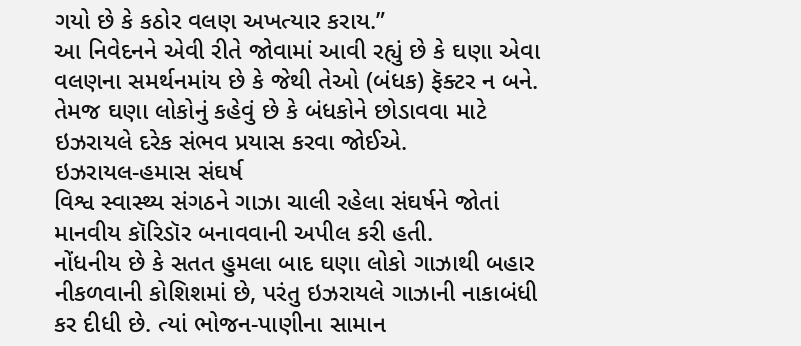ગયો છે કે કઠોર વલણ અખત્યાર કરાય.”
આ નિવેદનને એવી રીતે જોવામાં આવી રહ્યું છે કે ઘણા એવા વલણના સમર્થનમાંય છે કે જેથી તેઓ (બંધક) ફૅક્ટર ન બને. તેમજ ઘણા લોકોનું કહેવું છે કે બંધકોને છોડાવવા માટે ઇઝરાયલે દરેક સંભવ પ્રયાસ કરવા જોઈએ.
ઇઝરાયલ-હમાસ સંઘર્ષ
વિશ્વ સ્વાસ્થ્ય સંગઠને ગાઝા ચાલી રહેલા સંઘર્ષને જોતાં માનવીય કૉરિડૉર બનાવવાની અપીલ કરી હતી.
નોંધનીય છે કે સતત હુમલા બાદ ઘણા લોકો ગાઝાથી બહાર નીકળવાની કોશિશમાં છે, પરંતુ ઇઝરાયલે ગાઝાની નાકાબંધી કર દીધી છે. ત્યાં ભોજન-પાણીના સામાન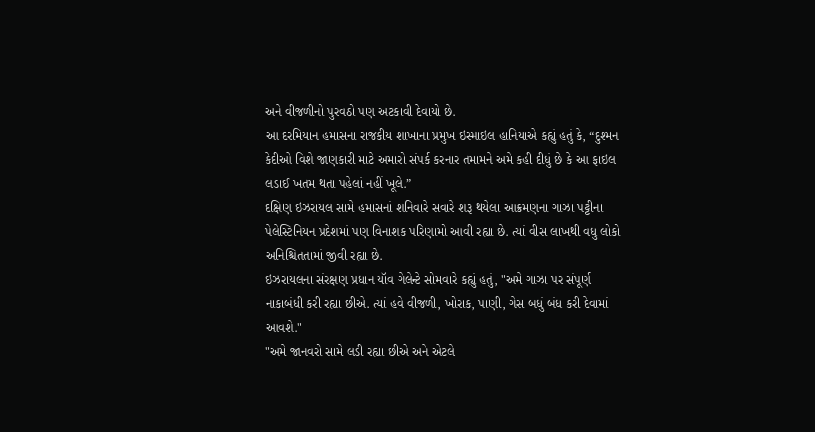અને વીજળીનો પુરવઠો પણ અટકાવી દેવાયો છે.
આ દરમિયાન હમાસના રાજકીય શાખાના પ્રમુખ ઇસ્માઇલ હાનિયાએ કહ્યું હતું કે, “દુશ્મન કેદીઓ વિશે જાણકારી માટે અમારો સંપર્ક કરનાર તમામને અમે કહી દીધું છે કે આ ફાઇલ લડાઈ ખતમ થતા પહેલાં નહીં ખૂલે.”
દક્ષિણ ઇઝરાયલ સામે હમાસનાં શનિવારે સવારે શરૂ થયેલા આક્રમણના ગાઝા પટ્ટીના પેલેસ્ટિનિયન પ્રદેશમાં પણ વિનાશક પરિણામો આવી રહ્યા છે. ત્યાં વીસ લાખથી વધુ લોકો અનિશ્ચિતતામાં જીવી રહ્યા છે.
ઇઝરાયલના સંરક્ષણ પ્રધાન યૉવ ગેલેન્ટે સોમવારે કહ્યું હતું, "અમે ગાઝા પર સંપૂર્ણ નાકાબંધી કરી રહ્યા છીએ. ત્યાં હવે વીજળી, ખોરાક, પાણી, ગેસ બધું બંધ કરી દેવામાં આવશે."
"અમે જાનવરો સામે લડી રહ્યા છીએ અને એટલે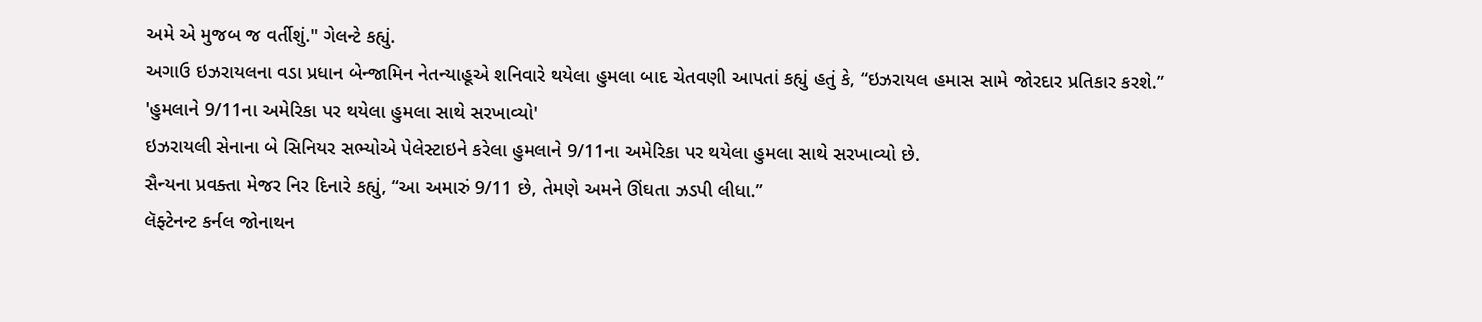અમે એ મુજબ જ વર્તીશું." ગેલન્ટે કહ્યું.
અગાઉ ઇઝરાયલના વડા પ્રધાન બેન્જામિન નેતન્યાહૂએ શનિવારે થયેલા હુમલા બાદ ચેતવણી આપતાં કહ્યું હતું કે, “ઇઝરાયલ હમાસ સામે જોરદાર પ્રતિકાર કરશે.”
'હુમલાને 9/11ના અમેરિકા પર થયેલા હુમલા સાથે સરખાવ્યો'
ઇઝરાયલી સેનાના બે સિનિયર સભ્યોએ પેલેસ્ટાઇને કરેલા હુમલાને 9/11ના અમેરિકા પર થયેલા હુમલા સાથે સરખાવ્યો છે.
સૈન્યના પ્રવક્તા મેજર નિર દિનારે કહ્યું, “આ અમારું 9/11 છે, તેમણે અમને ઊંઘતા ઝડપી લીધા.”
લૅફ્ટેનન્ટ કર્નલ જોનાથન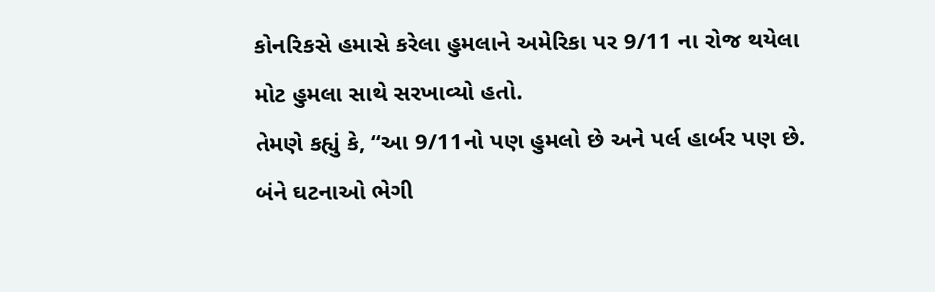કોનરિકસે હમાસે કરેલા હુમલાને અમેરિકા પર 9/11 ના રોજ થયેલા મોટ હુમલા સાથે સરખાવ્યો હતો.
તેમણે કહ્યું કે, “આ 9/11નો પણ હુમલો છે અને પર્લ હાર્બર પણ છે. બંને ઘટનાઓ ભેગી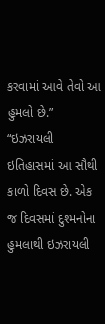કરવામાં આવે તેવો આ હુમલો છે.”
“ઇઝરાયલી ઇતિહાસમાં આ સૌથી કાળો દિવસ છે. એક જ દિવસમાં દુશ્મનોના હુમલાથી ઇઝરાયલી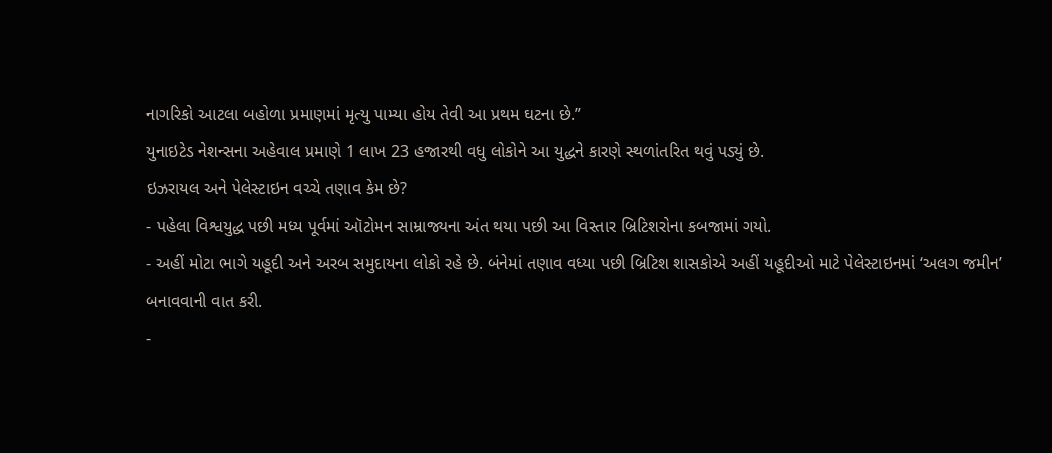નાગરિકો આટલા બહોળા પ્રમાણમાં મૃત્યુ પામ્યા હોય તેવી આ પ્રથમ ઘટના છે.”
યુનાઇટેડ નેશન્સના અહેવાલ પ્રમાણે 1 લાખ 23 હજારથી વધુ લોકોને આ યુદ્ધને કારણે સ્થળાંતરિત થવું પડ્યું છે.
ઇઝરાયલ અને પેલેસ્ટાઇન વચ્ચે તણાવ કેમ છે?
- પહેલા વિશ્વયુદ્ધ પછી મધ્ય પૂર્વમાં ઑટોમન સામ્રાજ્યના અંત થયા પછી આ વિસ્તાર બ્રિટિશરોના કબજામાં ગયો.
- અહીં મોટા ભાગે યહૂદી અને અરબ સમુદાયના લોકો રહે છે. બંનેમાં તણાવ વધ્યા પછી બ્રિટિશ શાસકોએ અહીં યહૂદીઓ માટે પેલેસ્ટાઇનમાં ‘અલગ જમીન’ બનાવવાની વાત કરી.
-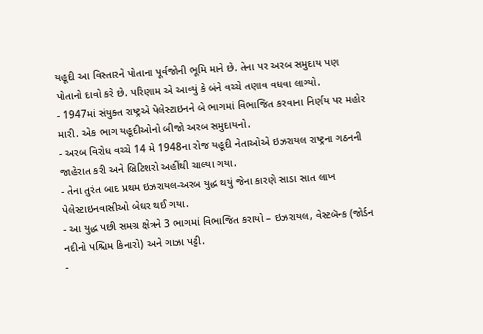યહૂદી આ વિસ્તારને પોતાના પૂર્વજોની ભૂમિ માને છે. તેના પર અરબ સમુદાય પણ પોતાનો દાવો કરે છે. પરિણામ એ આવ્યું કે બંને વચ્ચે તણાવ વધવા લાગ્યો.
- 1947માં સંયુક્ત રાષ્ટ્રએ પેલેસ્ટાઇનને બે ભાગમાં વિભાજિત કરવાના નિર્ણય પર મહોર મારી. એક ભાગ યહૂદીઓનો બીજો અરબ સમુદાયનો.
- અરબ વિરોધ વચ્ચે 14 મે 1948ના રોજ યહૂદી નેતાઓએ ઇઝરાયલ રાષ્ટ્રના ગઠનની જાહેરાત કરી અને બ્રિટિશરો અહીંથી ચાલ્યા ગયા.
- તેના તુરંત બાદ પ્રથમ ઇઝરાયલ-અરબ યુદ્ધ થયું જેના કારણે સાડા સાત લાખ પેલેસ્ટાઇનવાસીઓ બેઘર થઈ ગયા.
- આ યુદ્ધ પછી સમગ્ર ક્ષેત્રને 3 ભાગમાં વિભાજિત કરાયો – ઇઝરાયલ, વેસ્ટબૅન્ક (જોર્ડન નદીનો પશ્ચિમ કિનારો) અને ગાઝા પટ્ટી.
-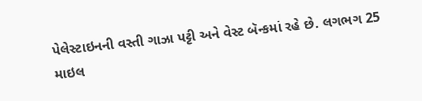પેલેસ્ટાઇનની વસ્તી ગાઝા પટ્ટી અને વેસ્ટ બૅન્કમાં રહે છે. લગભગ 25 માઇલ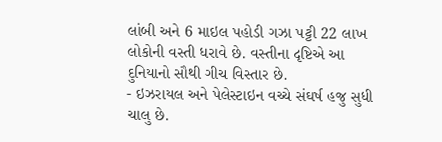લાંબી અને 6 માઇલ પહોડી ગઝા પટ્ટી 22 લાખ લોકોની વસ્તી ધરાવે છે. વસ્તીના દૃષ્ટિએ આ દુનિયાનો સૌથી ગીચ વિસ્તાર છે.
- ઇઝરાયલ અને પેલેસ્ટાઇન વચ્ચે સંઘર્ષ હજુ સુધી ચાલુ છે.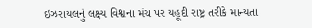ઇઝરાયલનું લક્ષ્ય વિશ્વના મંચ પર યહૂદી રાષ્ટ્ર તરીકે માન્યતા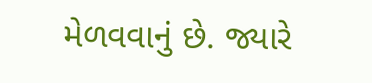મેળવવાનું છે. જ્યારે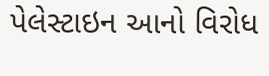પેલેસ્ટાઇન આનો વિરોધ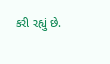કરી રહ્યું છે.